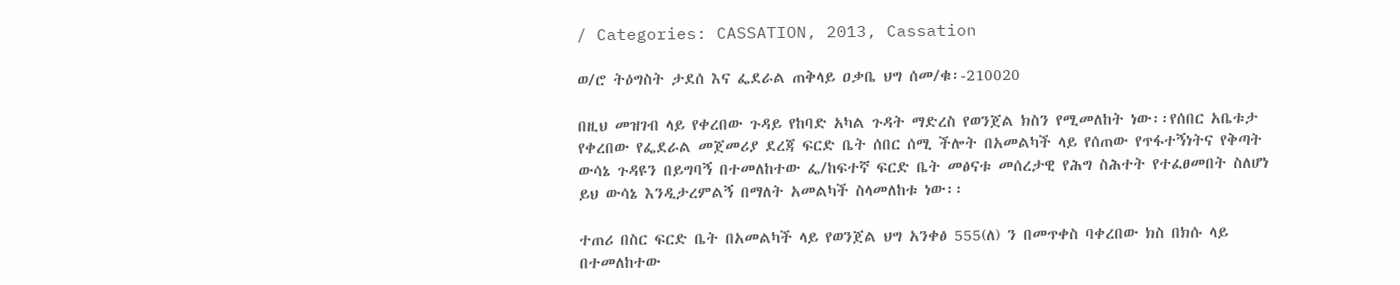/ Categories: CASSATION, 2013, Cassation

ወ/ሮ ትዕግስት ታደሰ እና ፌደራል ጠቅላይ ዐቃቤ ህግ ሰመ/ቁ፡-210020

በዚህ መዝገብ ላይ የቀረበው ጉዳይ የከባድ አካል ጉዳት ማድረስ የወንጀል ክስን የሚመለከት ነው፡፡የሰበር አቤቱታ የቀረበው የፌደራል መጀመሪያ ደረጃ ፍርድ ቤት ሰበር ሰሚ ችሎት በአመልካች ላይ የሰጠው የጥፋተኝነትና የቅጣት ውሳኔ ጉዳዩን በይግባኝ በተመለከተው ፌ/ከፍተኛ ፍርድ ቤት መፅናቱ መሰረታዊ የሕግ ስሕተት የተፈፀመበት ስለሆነ ይህ ውሳኔ እንዲታረምልኝ በማለት አመልካች ስላመለከቱ ነው፡፡

ተጠሪ በስር ፍርድ ቤት በአመልካች ላይ የወንጀል ህግ አንቀፅ 555(ለ) ን በመጥቀስ ባቀረበው ክስ በክሱ ላይ በተመለከተው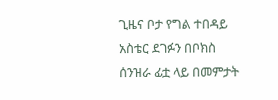ጊዜና ቦታ የግል ተበዳይ አስቴር ደገፉን በቦክስ ሰንዝራ ፊቷ ላይ በመምታት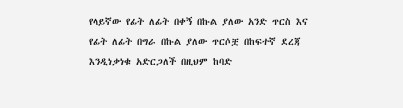የላይኛው የፊት ለፊት በቀኝ በኩል ያለው አንድ ጥርስ እና የፊት ለፊት በግራ በኩል ያለው ጥርሶቿ በከፍተኛ ደረጃ እንዲነቃነቁ አድርጋለች በዚህም ከባድ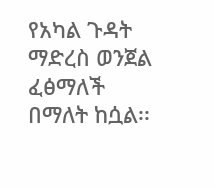የአካል ጉዳት ማድረስ ወንጀል ፈፅማለች በማለት ከሷል፡፡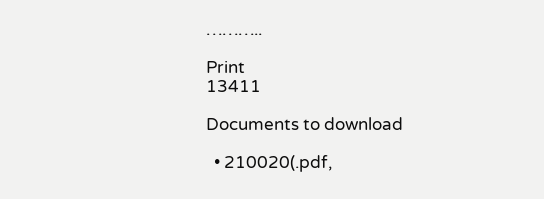………..

Print
13411

Documents to download

  • 210020(.pdf,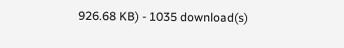926.68 KB) - 1035 download(s)